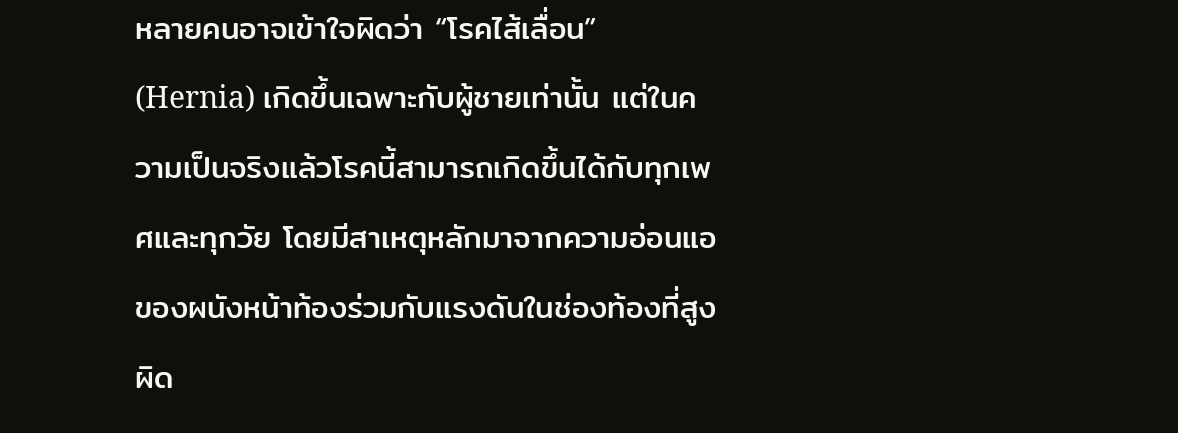หลายคนอาจเข้าใจผิดว่า “โรคไส้เลื่อน” (Hernia) เกิดขึ้นเฉพาะกับผู้ชายเท่านั้น แต่ในความเป็นจริงแล้วโรคนี้สามารถเกิดขึ้นได้กับทุกเพศและทุกวัย โดยมีสาเหตุหลักมาจากความอ่อนแอของผนังหน้าท้องร่วมกับแรงดันในช่องท้องที่สูงผิด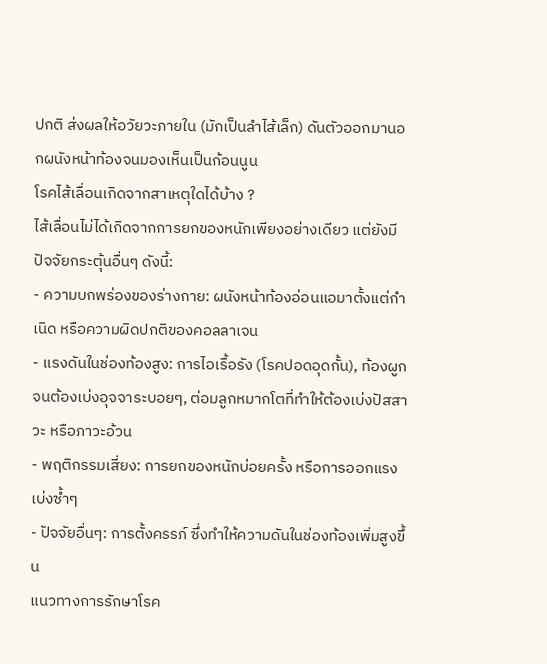ปกติ ส่งผลให้อวัยวะภายใน (มักเป็นลำไส้เล็ก) ดันตัวออกมานอกผนังหน้าท้องจนมองเห็นเป็นก้อนนูน
โรคไส้เลื่อนเกิดจากสาเหตุใดได้บ้าง ?
ไส้เลื่อนไม่ได้เกิดจากการยกของหนักเพียงอย่างเดียว แต่ยังมีปัจจัยกระตุ้นอื่นๆ ดังนี้:
- ความบกพร่องของร่างกาย: ผนังหน้าท้องอ่อนแอมาตั้งแต่กำเนิด หรือความผิดปกติของคอลลาเจน
- แรงดันในช่องท้องสูง: การไอเรื้อรัง (โรคปอดอุดกั้น), ท้องผูกจนต้องเบ่งอุจจาระบอยๆ, ต่อมลูกหมากโตที่ทำให้ต้องเบ่งปัสสาวะ หรือภาวะอ้วน
- พฤติกรรมเสี่ยง: การยกของหนักบ่อยครั้ง หรือการออกแรงเบ่งซ้ำๆ
- ปัจจัยอื่นๆ: การตั้งครรภ์ ซึ่งทำให้ความดันในช่องท้องเพิ่มสูงขึ้น
แนวทางการรักษาโรค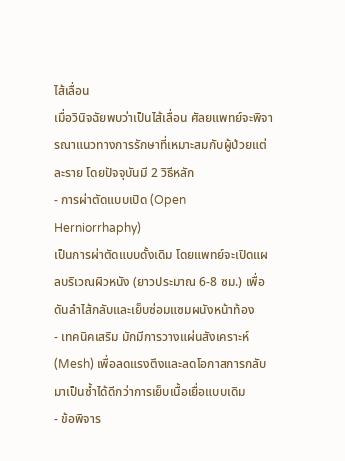ไส้เลื่อน
เมื่อวินิจฉัยพบว่าเป็นไส้เลื่อน ศัลยแพทย์จะพิจารณาแนวทางการรักษาที่เหมาะสมกับผู้ป่วยแต่ละราย โดยปัจจุบันมี 2 วิธีหลัก
- การผ่าตัดแบบเปิด (Open Herniorrhaphy)
เป็นการผ่าตัดแบบดั้งเดิม โดยแพทย์จะเปิดแผลบริเวณผิวหนัง (ยาวประมาณ 6-8 ซม.) เพื่อดันลำไส้กลับและเย็บซ่อมแซมผนังหน้าท้อง
- เทคนิคเสริม มักมีการวางแผ่นสังเคราะห์ (Mesh) เพื่อลดแรงตึงและลดโอกาสการกลับมาเป็นซ้ำได้ดีกว่าการเย็บเนื้อเยื่อแบบเดิม
- ข้อพิจาร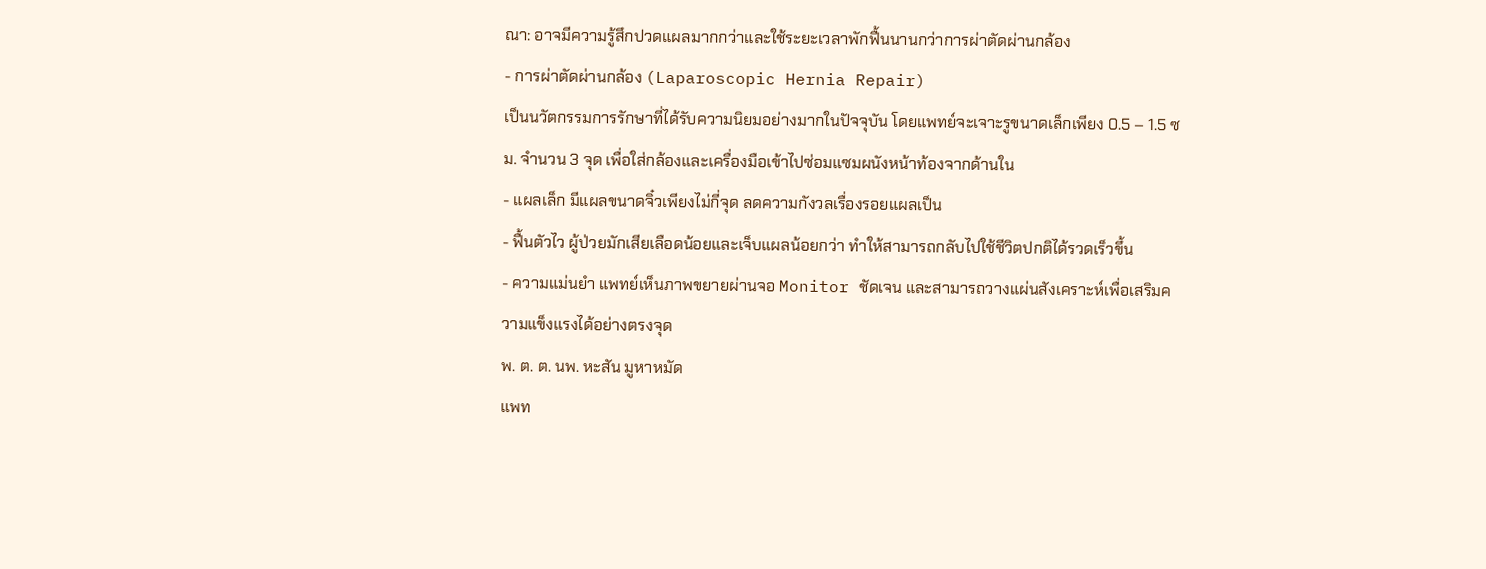ณา: อาจมีความรู้สึกปวดแผลมากกว่าและใช้ระยะเวลาพักฟื้นนานกว่าการผ่าตัดผ่านกล้อง
- การผ่าตัดผ่านกล้อง (Laparoscopic Hernia Repair)
เป็นนวัตกรรมการรักษาที่ได้รับความนิยมอย่างมากในปัจจุบัน โดยแพทย์จะเจาะรูขนาดเล็กเพียง 0.5 – 1.5 ซม. จำนวน 3 จุด เพื่อใส่กล้องและเครื่องมือเข้าไปซ่อมแซมผนังหน้าท้องจากด้านใน
- แผลเล็ก มีแผลขนาดจิ๋วเพียงไม่กี่จุด ลดความกังวลเรื่องรอยแผลเป็น
- ฟื้นตัวไว ผู้ป่วยมักเสียเลือดน้อยและเจ็บแผลน้อยกว่า ทำให้สามารถกลับไปใช้ชีวิตปกติได้รวดเร็วขึ้น
- ความแม่นยำ แพทย์เห็นภาพขยายผ่านจอ Monitor ชัดเจน และสามารถวางแผ่นสังเคราะห์เพื่อเสริมความแข็งแรงได้อย่างตรงจุด
พ. ต. ต. นพ. หะสัน มูหาหมัด
แพท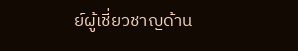ย์ผู้เชี่ยวชาญด้าน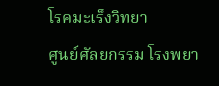โรคมะเร็งวิทยา
ศูนย์ศัลยกรรม โรงพยา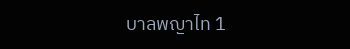บาลพญาไท 1